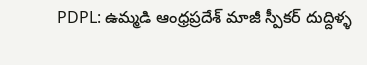PDPL: ఉమ్మడి ఆంధ్రప్రదేశ్ మాజీ స్పీకర్ దుద్దిళ్ళ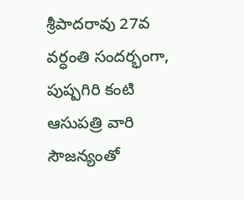శ్రీపాదరావు 27వ వర్ధంతి సందర్భంగా, పుష్పగిరి కంటి ఆసుపత్రి వారి సౌజన్యంతో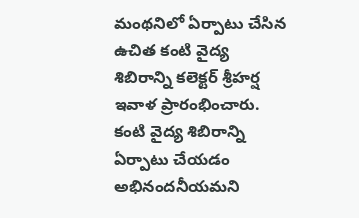మంథనిలో ఏర్పాటు చేసిన ఉచిత కంటి వైద్య శిబిరాన్ని కలెక్టర్ శ్రీహర్ష ఇవాళ ప్రారంభించారు. కంటి వైద్య శిబిరాన్ని ఏర్పాటు చేయడం అభినందనీయమని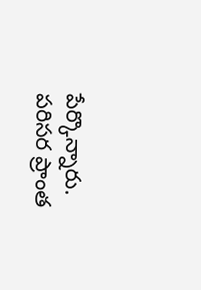పేర్కొన్నారు. పరిసర ప్రాంత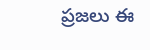ప్రజలు ఈ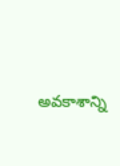అవకాశాన్ని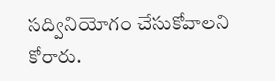సద్వినియోగం చేసుకోవాలని కోరారు.